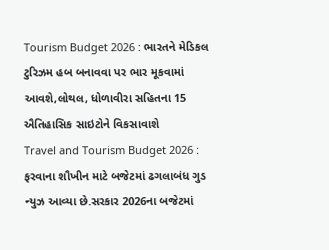Tourism Budget 2026 : ભારતને મેડિકલ ટુરિઝમ હબ બનાવવા પર ભાર મૂકવામાં આવશે,લોથલ, ધોળાવીરા સહિતના 15 ઐતિહાસિક સાઇટોને વિકસાવાશે
Travel and Tourism Budget 2026 : ફરવાના શૌખીન માટે બજેટમાં ઢગલાબંધ ગુડ ન્યુઝ આવ્યા છે.સરકાર 2026ના બજેટમાં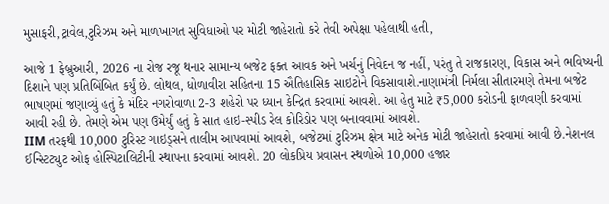મુસાફરી,ટ્રાવેલ,ટુરિઝમ અને માળખાગત સુવિધાઓ પર મોટી જાહેરાતો કરે તેવી અપેક્ષા પહેલાથી હતી,

આજે 1 ફેબ્રુઆરી, 2026 ના રોજ રજૂ થનાર સામાન્ય બજેટ ફક્ત આવક અને ખર્ચનું નિવેદન જ નહીં, પરંતુ તે રાજકારણ, વિકાસ અને ભવિષ્યની દિશાને પણ પ્રતિબિંબિત કર્યું છે. લોથલ, ધોળાવીરા સહિતના 15 ઐતિહાસિક સાઇટોને વિકસાવાશે.નાણામંત્રી નિર્મલા સીતારમણે તેમના બજેટ ભાષણમાં જણાવ્યું હતું કે મંદિર નગરોવાળા 2-3 શહેરો પર ધ્યાન કેન્દ્રિત કરવામાં આવશે. આ હેતુ માટે ₹5,000 કરોડની ફાળવણી કરવામાં આવી રહી છે. તેમણે એમ પણ ઉમેર્યું હતું કે સાત હાઇ-સ્પીડ રેલ કોરિડોર પણ બનાવવામાં આવશે.
IIM તરફથી 10,000 ટુરિસ્ટ ગાઇડ્સને તાલીમ આપવામાં આવશે, બજેટમાં ટુરિઝમ ક્ષેત્ર માટે અનેક મોટી જાહેરાતો કરવામાં આવી છે.નેશનલ ઈન્સ્ટિટ્યુટ ઓફ હોસ્પિટાલિટીની સ્થાપના કરવામાં આવશે. 20 લોકપ્રિય પ્રવાસન સ્થળોએ 10,000 હજાર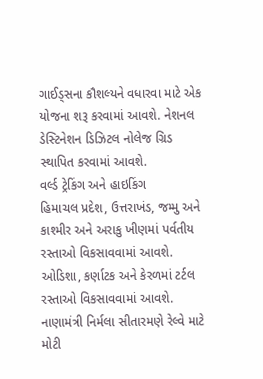ગાઈડ્સના કૌશલ્યને વધારવા માટે એક યોજના શરૂ કરવામાં આવશે. નેશનલ ડેસ્ટિનેશન ડિઝિટલ નોલેજ ગ્રિડ સ્થાપિત કરવામાં આવશે.
વર્લ્ડ ટ્રેકિંગ અને હાઇકિંગ
હિમાચલ પ્રદેશ, ઉત્તરાખંડ, જમ્મુ અને કાશ્મીર અને અરાકુ ખીણમાં પર્વતીય રસ્તાઓ વિકસાવવામાં આવશે. ઓડિશા, કર્ણાટક અને કેરળમાં ટર્ટલ રસ્તાઓ વિકસાવવામાં આવશે.
નાણામંત્રી નિર્મલા સીતારમણે રેલ્વે માટે મોટી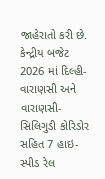જાહેરાતો કરી છે. કેન્દ્રીય બજેટ 2026 માં દિલ્હી-વારાણસી અને વારાણસી-સિલિગુડી કોરિડોર સહિત 7 હાઇ-સ્પીડ રેલ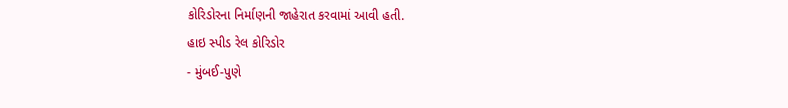કોરિડોરના નિર્માણની જાહેરાત કરવામાં આવી હતી.
હાઇ સ્પીડ રેલ કોરિડોર
- મુંબઈ-પુણે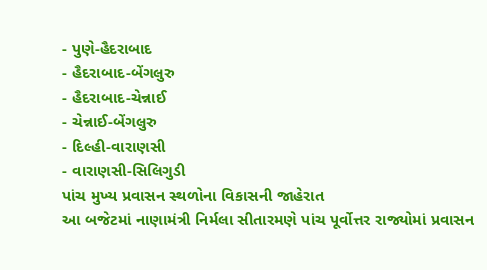- પુણે-હૈદરાબાદ
- હૈદરાબાદ-બેંગલુરુ
- હૈદરાબાદ-ચેન્નાઈ
- ચેન્નાઈ-બેંગલુરુ
- દિલ્હી-વારાણસી
- વારાણસી-સિલિગુડી
પાંચ મુખ્ય પ્રવાસન સ્થળોના વિકાસની જાહેરાત
આ બજેટમાં નાણામંત્રી નિર્મલા સીતારમણે પાંચ પૂર્વોત્તર રાજ્યોમાં પ્રવાસન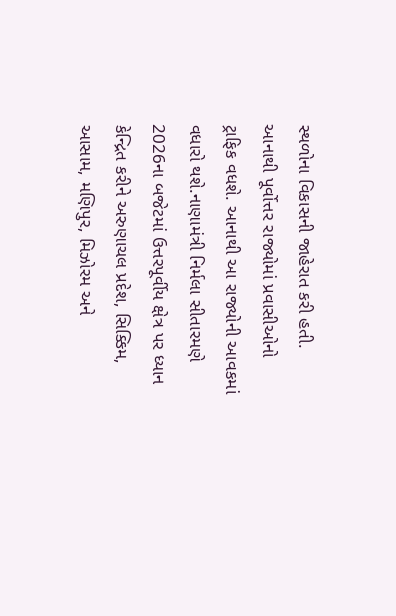સ્થળોના વિકાસની જાહેરાત કરી હતી. આનાથી પૂર્વોત્તર રાજ્યોમાં પ્રવાસીઓનો ટ્રાફિક વધશે. આનાથી આ રાજ્યોની આવકમાં વધારો થશે.નાણામંત્રી નિર્મલા સીતારમણે 2026ના બજેટમાં ઉત્તરપૂર્વીય ક્ષેત્ર પર ધ્યાન કેન્દ્રિત કરીને અરુણાચલ પ્રદેશ, સિક્કિમ, આસામ, મણિપુર, મિઝોરમ અને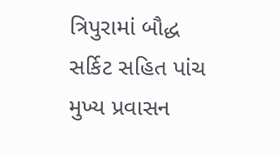ત્રિપુરામાં બૌદ્ધ સર્કિટ સહિત પાંચ મુખ્ય પ્રવાસન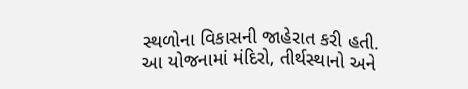સ્થળોના વિકાસની જાહેરાત કરી હતી. આ યોજનામાં મંદિરો, તીર્થસ્થાનો અને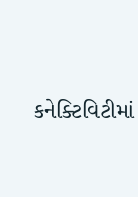કનેક્ટિવિટીમાં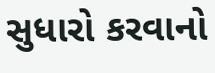સુધારો કરવાનો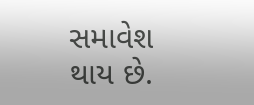સમાવેશ થાય છે.